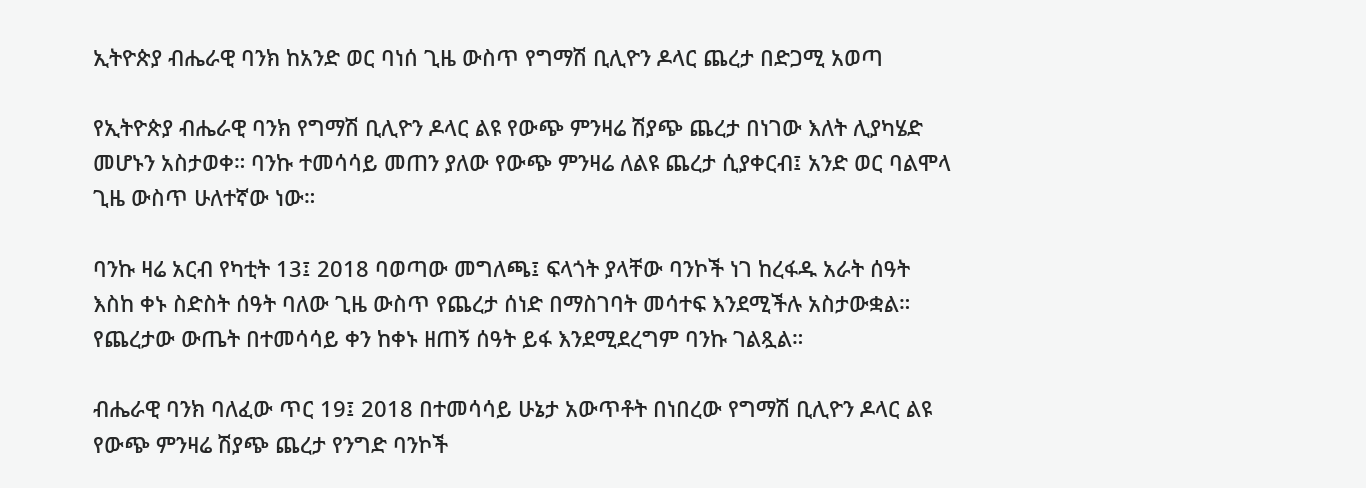ኢትዮጵያ ብሔራዊ ባንክ ከአንድ ወር ባነሰ ጊዜ ውስጥ የግማሽ ቢሊዮን ዶላር ጨረታ በድጋሚ አወጣ

የኢትዮጵያ ብሔራዊ ባንክ የግማሽ ቢሊዮን ዶላር ልዩ የውጭ ምንዛሬ ሽያጭ ጨረታ በነገው እለት ሊያካሄድ መሆኑን አስታወቀ። ባንኩ ተመሳሳይ መጠን ያለው የውጭ ምንዛሬ ለልዩ ጨረታ ሲያቀርብ፤ አንድ ወር ባልሞላ ጊዜ ውስጥ ሁለተኛው ነው።

ባንኩ ዛሬ አርብ የካቲት 13፤ 2018 ባወጣው መግለጫ፤ ፍላጎት ያላቸው ባንኮች ነገ ከረፋዱ አራት ሰዓት እስከ ቀኑ ስድስት ሰዓት ባለው ጊዜ ውስጥ የጨረታ ሰነድ በማስገባት መሳተፍ እንደሚችሉ አስታውቋል። የጨረታው ውጤት በተመሳሳይ ቀን ከቀኑ ዘጠኝ ሰዓት ይፋ እንደሚደረግም ባንኩ ገልጿል።

ብሔራዊ ባንክ ባለፈው ጥር 19፤ 2018 በተመሳሳይ ሁኔታ አውጥቶት በነበረው የግማሽ ቢሊዮን ዶላር ልዩ የውጭ ምንዛሬ ሽያጭ ጨረታ የንግድ ባንኮች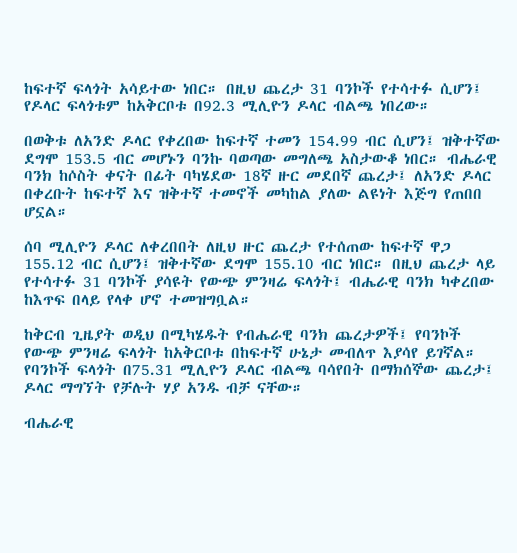ከፍተኛ ፍላጎት አሳይተው ነበር። በዚህ ጨረታ 31 ባንኮች የተሳተፉ ሲሆን፤ የዶላር ፍላጎቱም ከአቅርቦቱ በ92.3 ሚሊዮን ዶላር ብልጫ ነበረው።

በወቅቱ ለአንድ ዶላር የቀረበው ከፍተኛ ተመን 154.99 ብር ሲሆን፤ ዝቅተኛው ደግሞ 153.5 ብር መሆኑን ባንኩ ባወጣው መግለጫ አስታውቆ ነበር። ብሔራዊ ባንክ ከሶስት ቀናት በፊት ባካሄደው 18ኛ ዙር መደበኛ ጨረታ፤ ለአንድ ዶላር በቀረቡት ከፍተኛ እና ዝቅተኛ ተመኖች መካከል ያለው ልዩነት እጅግ የጠበበ ሆኗል።

ሰባ ሚሊዮን ዶላር ለቀረበበት ለዚህ ዙር ጨረታ የተሰጠው ከፍተኛ ዋጋ 155.12 ብር ሲሆን፤ ዝቅተኛው ደግሞ 155.10 ብር ነበር። በዚህ ጨረታ ላይ የተሳተፉ 31 ባንኮች ያሳዩት የውጭ ምንዛሬ ፍላጎት፤ ብሔራዊ ባንክ ካቀረበው ከእጥፍ በላይ የላቀ ሆኖ ተመዝግቧል።

ከቅርብ ጊዜያት ወዲህ በሚካሄዱት የብሔራዊ ባንክ ጨረታዎች፤ የባንኮች የውጭ ምንዛሬ ፍላጎት ከአቅርቦቱ በከፍተኛ ሁኔታ መብለጥ እያሳየ ይገኛል። የባንኮች ፍላጎት በ75.31 ሚሊዮን ዶላር ብልጫ ባሳየበት በማክሰኞው ጨረታ፤ ዶላር ማግኘት የቻሉት ሃያ አንዱ ብቻ ናቸው።

ብሔራዊ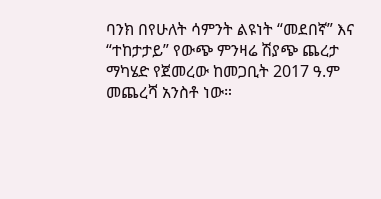ባንክ በየሁለት ሳምንት ልዩነት “መደበኛ” እና “ተከታታይ” የውጭ ምንዛሬ ሽያጭ ጨረታ ማካሄድ የጀመረው ከመጋቢት 2017 ዓ.ም መጨረሻ አንስቶ ነው።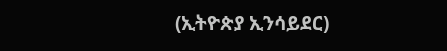(ኢትዮጵያ ኢንሳይደር)